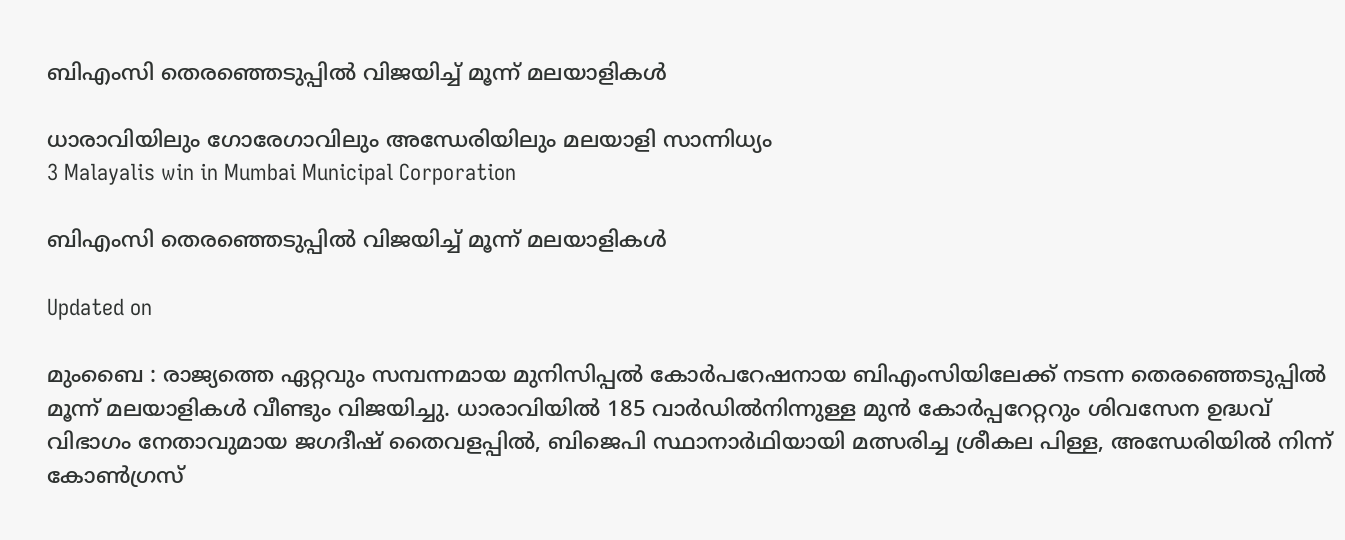ബിഎംസി തെരഞ്ഞെടുപ്പിൽ വിജയിച്ച് മൂന്ന് മലയാളികള്‍

ധാരാവിയിലും ഗോരേഗാവിലും അന്ധേരിയിലും മലയാളി സാന്നിധ്യം
3 Malayalis win in Mumbai Municipal Corporation

ബിഎംസി തെരഞ്ഞെടുപ്പിൽ വിജയിച്ച് മൂന്ന് മലയാളികള്‍

Updated on

മുംബൈ : രാജ്യത്തെ ഏറ്റവും സമ്പന്നമായ മുനിസിപ്പല്‍ കോര്‍പറേഷനായ ബിഎംസിയിലേക്ക് നടന്ന തെരഞ്ഞെടുപ്പില്‍ മൂന്ന് മലയാളികള്‍ വീണ്ടും വിജയിച്ചു. ധാരാവിയില്‍ 185 വാര്‍ഡില്‍നിന്നുള്ള മുന്‍ കോര്‍പ്പറേറ്ററും ശിവസേന ഉദ്ധവ് വിഭാഗം നേതാവുമായ ജഗദീഷ് തൈവളപ്പില്‍, ബിജെപി സ്ഥാനാര്‍ഥിയായി മത്സരിച്ച ശ്രീകല പിള്ള, അന്ധേരിയില്‍ നിന്ന് കോണ്‍ഗ്രസ്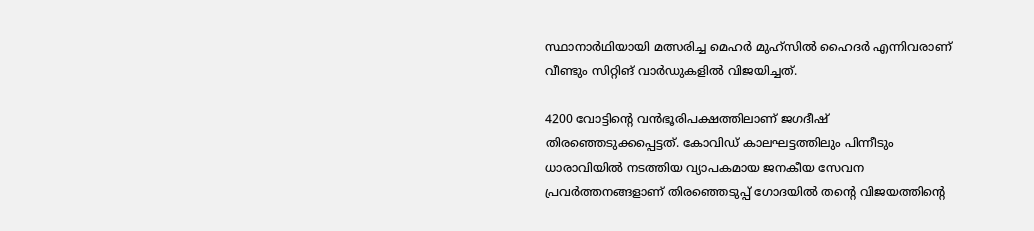സ്ഥാനാര്‍ഥിയായി മത്സരിച്ച മെഹര്‍ മുഹ്‌സില്‍ ഹൈദര്‍ എന്നിവരാണ് വീണ്ടും സിറ്റിങ് വാര്‍ഡുകളില്‍ വിജയിച്ചത്.

4200 വോട്ടിന്‍റെ വന്‍ഭൂരിപക്ഷത്തിലാണ് ജഗദീഷ് തിരഞ്ഞെടുക്കപ്പെട്ടത്. കോവിഡ് കാലഘട്ടത്തിലും പിന്നീടും ധാരാവിയില്‍ നടത്തിയ വ്യാപകമായ ജനകീയ സേവന പ്രവര്‍ത്തനങ്ങളാണ് തിരഞ്ഞെടുപ്പ് ഗോദയില്‍ തന്റെ വിജയത്തിന്റെ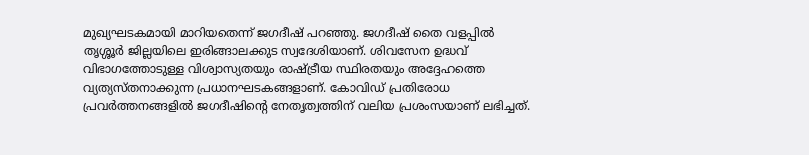മുഖ്യഘടകമായി മാറിയതെന്ന് ജഗദീഷ് പറഞ്ഞു. ജഗദീഷ് തൈ വളപ്പില്‍ തൃശ്ശൂര്‍ ജില്ലയിലെ ഇരിങ്ങാലക്കുട സ്വദേശിയാണ്. ശിവസേന ഉദ്ധവ് വിഭാഗത്തോടുള്ള വിശ്വാസ്യതയും രാഷ്ട്രീയ സ്ഥിരതയും അദ്ദേഹത്തെ വ്യത്യസ്തനാക്കുന്ന പ്രധാനഘടകങ്ങളാണ്. കോവിഡ് പ്രതിരോധ പ്രവര്‍ത്തനങ്ങളില്‍ ജഗദീഷിന്റെ നേതൃത്വത്തിന് വലിയ പ്രശംസയാണ് ലഭിച്ചത്.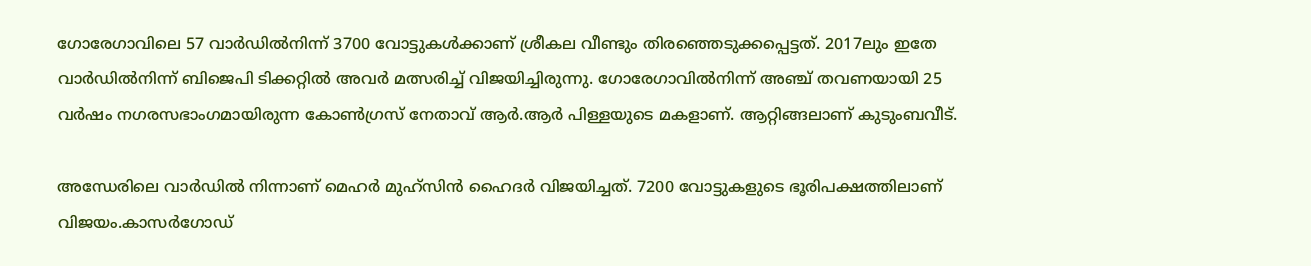ഗോരേഗാവിലെ 57 വാര്‍ഡില്‍നിന്ന് 3700 വോട്ടുകള്‍ക്കാണ് ശ്രീകല വീണ്ടും തിരഞ്ഞെടുക്കപ്പെട്ടത്. 2017ലും ഇതേ വാര്‍ഡില്‍നിന്ന് ബിജെപി ടിക്കറ്റില്‍ അവര്‍ മത്സരിച്ച് വിജയിച്ചിരുന്നു. ഗോരേഗാവില്‍നിന്ന് അഞ്ച് തവണയായി 25 വര്‍ഷം നഗരസഭാംഗമായിരുന്ന കോണ്‍ഗ്രസ് നേതാവ് ആര്‍.ആര്‍ പിള്ളയുടെ മകളാണ്. ആറ്റിങ്ങലാണ് കുടുംബവീട്.

അന്ധേരിലെ വാര്‍ഡില്‍ നിന്നാണ് മെഹര്‍ മുഹ്സിന്‍ ഹൈദര്‍ വിജയിച്ചത്. 7200 വോട്ടുകളുടെ ഭൂരിപക്ഷത്തിലാണ് വിജയം.കാസര്‍ഗോഡ്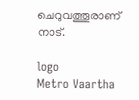ചെറുവത്തൂരാണ് നാട്.

logo
Metro Vaartha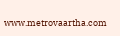www.metrovaartha.com